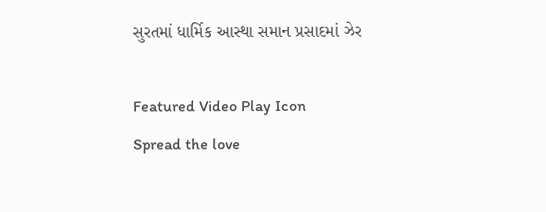સુરતમાં ધાર્મિક આસ્થા સમાન પ્રસાદમાં ઝેર

Featured Video Play Icon
Spread the love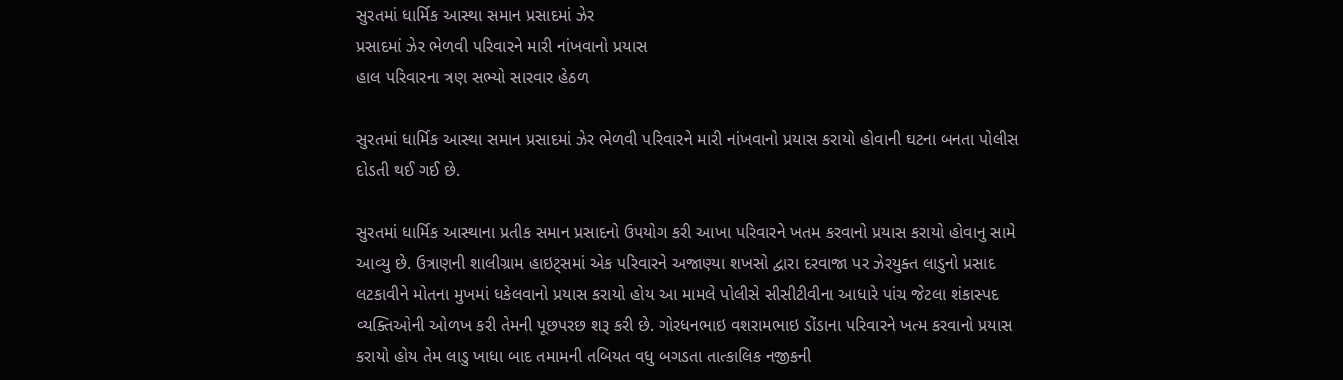સુરતમાં ધાર્મિક આસ્થા સમાન પ્રસાદમાં ઝેર
પ્રસાદમાં ઝેર ભેળવી પરિવારને મારી નાંખવાનો પ્રયાસ
હાલ પરિવારના ત્રણ સભ્યો સારવાર હેઠળ

સુરતમાં ધાર્મિક આસ્થા સમાન પ્રસાદમાં ઝેર ભેળવી પરિવારને મારી નાંખવાનો પ્રયાસ કરાયો હોવાની ઘટના બનતા પોલીસ દોડતી થઈ ગઈ છે.

સુરતમાં ધાર્મિક આસ્થાના પ્રતીક સમાન પ્રસાદનો ઉપયોગ કરી આખા પરિવારને ખતમ કરવાનો પ્રયાસ કરાયો હોવાનુ સામે આવ્યુ છે. ઉત્રાણની શાલીગ્રામ હાઇટ્સમાં એક પરિવારને અજાણ્યા શખસો દ્વારા દરવાજા પર ઝેરયુક્ત લાડુનો પ્રસાદ લટકાવીને મોતના મુખમાં ધકેલવાનો પ્રયાસ કરાયો હોય આ મામલે પોલીસે સીસીટીવીના આધારે પાંચ જેટલા શંકાસ્પદ વ્યક્તિઓની ઓળખ કરી તેમની પૂછપરછ શરૂ કરી છે. ગોરધનભાઇ વશરામભાઇ ડોંડાના પરિવારને ખત્મ કરવાનો પ્રયાસ કરાયો હોય તેમ લાડુ ખાધા બાદ તમામની તબિયત વધુ બગડતા તાત્કાલિક નજીકની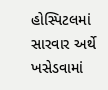હોસ્પિટલમાં સારવાર અર્થે ખસેડવામાં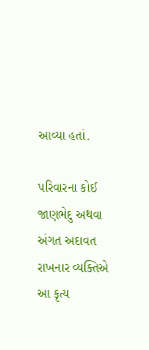આવ્યા હતાં.

પરિવારના કોઈ જાણભેદુ અથવા અંગત અદાવત રાખનાર વ્યક્તિએ આ કૃત્ય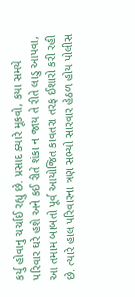કર્યુ હોવાનુ ચર્ચાઈ રહ્યુ છે. પ્રસાદ ક્યારે મૂકવો, કયા સમયે પરિવાર ઘરે હશે અને કઈ રીતે શંકા ન જાય તે રીતે લાડુ આપવા, આ તમામ બાબતો પૂર્વ આયોજિત કાવતરા તરફ ઈશારો કરી રહી છે. ત્યારે હાલ પરિવારના ત્રણ સભ્યો સારવાર હેઠળ હોય પોલીસ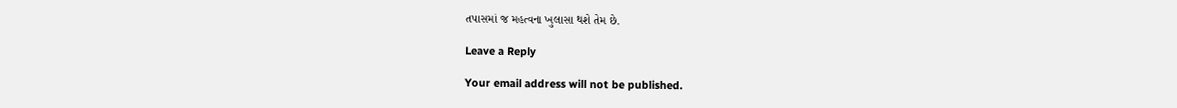તપાસમાં જ મહત્વના ખુલાસા થશે તેમ છે.

Leave a Reply

Your email address will not be published.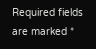Required fields are marked *